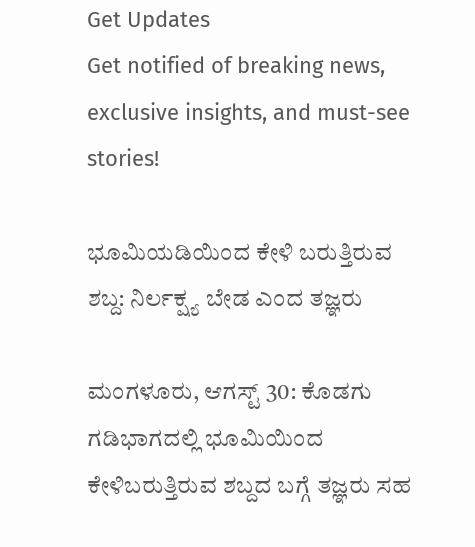Get Updates
Get notified of breaking news, exclusive insights, and must-see stories!

ಭೂಮಿಯಡಿಯಿಂದ ಕೇಳಿ ಬರುತ್ತಿರುವ ಶಬ್ದ: ನಿರ್ಲಕ್ಷ್ಯ ಬೇಡ ಎಂದ ತಜ್ಞರು

ಮಂಗಳೂರು, ಆಗಸ್ಟ್ 30: ಕೊಡಗು ಗಡಿಭಾಗದಲ್ಲಿ ಭೂಮಿಯಿಂದ ಕೇಳಿಬರುತ್ತಿರುವ ಶಬ್ದದ ಬಗ್ಗೆ ತಜ್ಞರು ಸಹ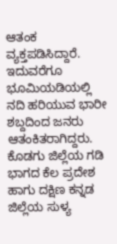ಆತಂಕ ವ್ಯಕ್ತಪಡಿಸಿದ್ದಾರೆ. ಇದುವರೆಗೂ ಭೂಮಿಯಡಿಯಲ್ಲಿ ನದಿ ಹರಿಯುವ ಭಾರೀ ಶಬ್ದದಿಂದ ಜನರು ಆತಂಕಿತರಾಗಿದ್ದರು. ಕೊಡಗು ಜಿಲ್ಲೆಯ ಗಡಿ ಭಾಗದ ಕೆಲ ಪ್ರದೇಶ ಹಾಗು ದಕ್ಷಿಣ ಕನ್ನಡ ಜಿಲ್ಲೆಯ ಸುಳ್ಯ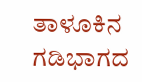ತಾಳೂಕಿನ ಗಡಿಭಾಗದ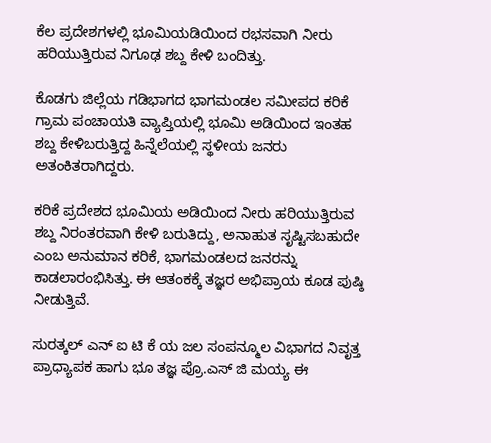ಕೆಲ ಪ್ರದೇಶಗಳಲ್ಲಿ ಭೂಮಿಯಡಿಯಿಂದ ರಭಸವಾಗಿ ನೀರು ಹರಿಯುತ್ತಿರುವ ನಿಗೂಢ ಶಬ್ದ ಕೇಳಿ ಬಂದಿತ್ತು.

ಕೊಡಗು ಜಿಲ್ಲೆಯ ಗಡಿಭಾಗದ ಭಾಗಮಂಡಲ ಸಮೀಪದ ಕರಿಕೆ ಗ್ರಾಮ ಪಂಚಾಯತಿ ವ್ಯಾಪ್ತಿಯಲ್ಲಿ ಭೂಮಿ ಅಡಿಯಿಂದ ಇಂತಹ ಶಬ್ದ ಕೇಳಿಬರುತ್ತಿದ್ದ ಹಿನ್ನೆಲೆಯಲ್ಲಿ ಸ್ಥಳೀಯ ಜನರು ಅತಂಕಿತರಾಗಿದ್ದರು.

ಕರಿಕೆ ಪ್ರದೇಶದ ಭೂಮಿಯ ಅಡಿಯಿಂದ ನೀರು ಹರಿಯುತ್ತಿರುವ ಶಬ್ದ ನಿರಂತರವಾಗಿ ಕೇಳಿ ಬರುತಿದ್ದು, ಅನಾಹುತ ಸೃಷ್ಟಿಸಬಹುದೇ ಎಂಬ ಅನುಮಾನ ಕರಿಕೆ, ಭಾಗಮಂಡಲದ ಜನರನ್ನು ಕಾಡಲಾರಂಭಿಸಿತ್ತು. ಈ ಆತಂಕಕ್ಕೆ ತಜ್ಞರ ಅಭಿಪ್ರಾಯ ಕೂಡ ಪುಷ್ಠಿ ನೀಡುತ್ತಿವೆ.

ಸುರತ್ಕಲ್ ಎನ್‌ ಐ ಟಿ ಕೆ ಯ ಜಲ ಸಂಪನ್ಮೂಲ ವಿಭಾಗದ ನಿವೃತ್ತ ಪ್ರಾಧ್ಯಾಪಕ ಹಾಗು ಭೂ ತಜ್ಞ ಪ್ರೊ.ಎಸ್ ಜಿ ಮಯ್ಯ ಈ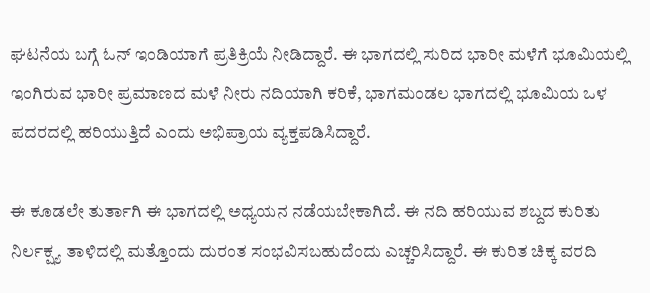ಘಟನೆಯ ಬಗ್ಗೆ ಓನ್ ಇಂಡಿಯಾಗೆ ಪ್ರತಿಕ್ರಿಯೆ ನೀಡಿದ್ದಾರೆ. ಈ ಭಾಗದಲ್ಲಿ ಸುರಿದ ಭಾರೀ ಮಳೆಗೆ ಭೂಮಿಯಲ್ಲಿ ಇಂಗಿರುವ ಭಾರೀ ಪ್ರಮಾಣದ ಮಳೆ ನೀರು ನದಿಯಾಗಿ ಕರಿಕೆ, ಭಾಗಮಂಡಲ ಭಾಗದಲ್ಲಿ ಭೂಮಿಯ ಒಳ ಪದರದಲ್ಲಿ ಹರಿಯುತ್ತಿದೆ ಎಂದು ಅಭಿಪ್ರಾಯ ವ್ಯಕ್ತಪಡಿಸಿದ್ದಾರೆ.

ಈ ಕೂಡಲೇ ತುರ್ತಾಗಿ ಈ ಭಾಗದಲ್ಲಿ ಅಧ್ಯಯನ ನಡೆಯಬೇಕಾಗಿದೆ. ಈ ನದಿ ಹರಿಯುವ ಶಬ್ದದ ಕುರಿತು ನಿರ್ಲಕ್ಷ್ಯ ತಾಳಿದಲ್ಲಿ ಮತ್ತೊಂದು ದುರಂತ ಸಂಭವಿಸಬಹುದೆಂದು ಎಚ್ಚರಿಸಿದ್ದಾರೆ. ಈ ಕುರಿತ ಚಿಕ್ಕ ವರದಿ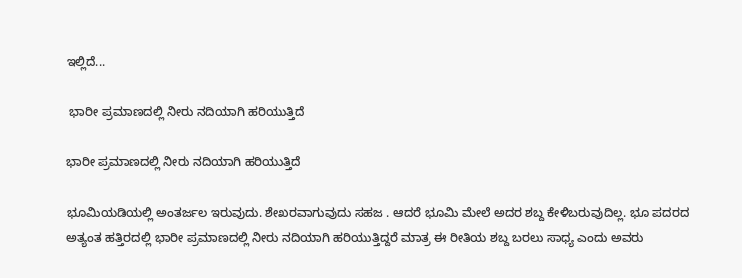ಇಲ್ಲಿದೆ...

 ಭಾರೀ ಪ್ರಮಾಣದಲ್ಲಿ ನೀರು ನದಿಯಾಗಿ ಹರಿಯುತ್ತಿದೆ

ಭಾರೀ ಪ್ರಮಾಣದಲ್ಲಿ ನೀರು ನದಿಯಾಗಿ ಹರಿಯುತ್ತಿದೆ

ಭೂಮಿಯಡಿಯಲ್ಲಿ ಅಂತರ್ಜಲ ಇರುವುದು. ಶೇಖರವಾಗುವುದು ಸಹಜ . ಆದರೆ ಭೂಮಿ ಮೇಲೆ ಅದರ ಶಬ್ದ ಕೇಳಿಬರುವುದಿಲ್ಲ. ಭೂ ಪದರದ ಅತ್ಯಂತ ಹತ್ತಿರದಲ್ಲಿ ಭಾರೀ ಪ್ರಮಾಣದಲ್ಲಿ ನೀರು ನದಿಯಾಗಿ ಹರಿಯುತ್ತಿದ್ದರೆ ಮಾತ್ರ ಈ ರೀತಿಯ ಶಬ್ದ ಬರಲು ಸಾಧ್ಯ ಎಂದು ಅವರು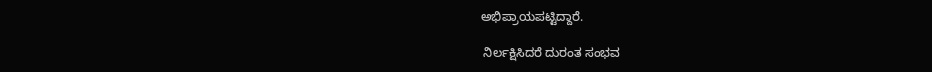ಅಭಿಪ್ರಾಯಪಟ್ಟಿದ್ದಾರೆ.

 ನಿರ್ಲಕ್ಷಿಸಿದರೆ ದುರಂತ ಸಂಭವ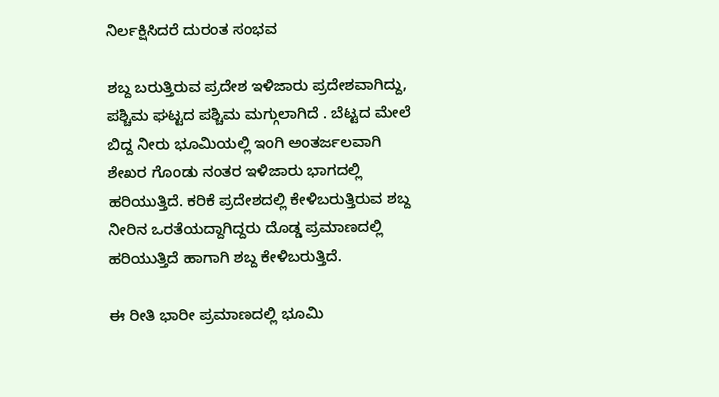ನಿರ್ಲಕ್ಷಿಸಿದರೆ ದುರಂತ ಸಂಭವ

ಶಬ್ದ ಬರುತ್ತಿರುವ ಪ್ರದೇಶ ಇಳಿಜಾರು ಪ್ರದೇಶವಾಗಿದ್ದು, ಪಶ್ಚಿಮ ಘಟ್ಟದ ಪಶ್ಚಿಮ ಮಗ್ಗುಲಾಗಿದೆ . ಬೆಟ್ಟದ ಮೇಲೆ ಬಿದ್ದ ನೀರು ಭೂಮಿಯಲ್ಲಿ ಇಂಗಿ ಅಂತರ್ಜಲವಾಗಿ ಶೇಖರ ಗೊಂಡು ನಂತರ ಇಳಿಜಾರು ಭಾಗದಲ್ಲಿ ಹರಿಯುತ್ತಿದೆ. ಕರಿಕೆ ಪ್ರದೇಶದಲ್ಲಿ ಕೇಳಿಬರುತ್ತಿರುವ ಶಬ್ದ ನೀರಿನ ಒರತೆಯದ್ದಾಗಿದ್ದರು ದೊಡ್ಡ ಪ್ರಮಾಣದಲ್ಲಿ ಹರಿಯುತ್ತಿದೆ ಹಾಗಾಗಿ ಶಬ್ದ ಕೇಳಿಬರುತ್ತಿದೆ.

ಈ ರೀತಿ ಭಾರೀ ಪ್ರಮಾಣದಲ್ಲಿ ಭೂಮಿ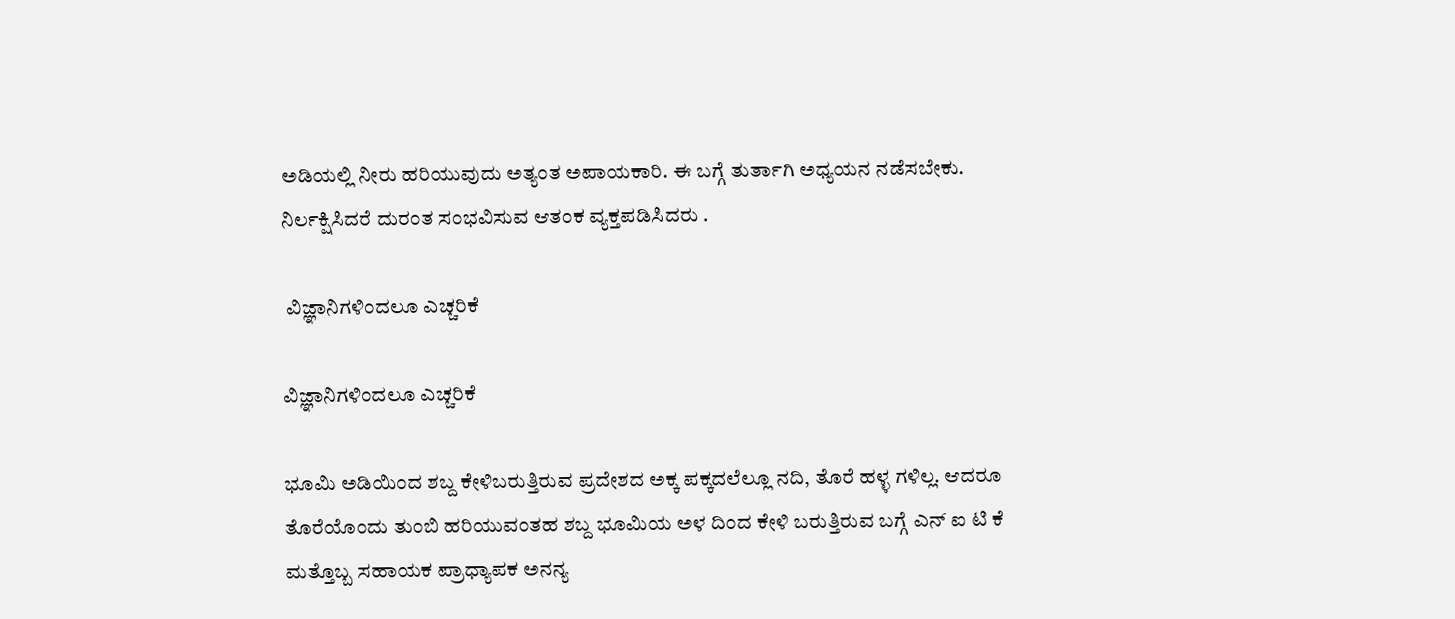ಅಡಿಯಲ್ಲಿ ನೀರು ಹರಿಯುವುದು ಅತ್ಯಂತ ಅಪಾಯಕಾರಿ. ಈ ಬಗ್ಗೆ ತುರ್ತಾಗಿ ಅಧ್ಯಯನ ನಡೆಸಬೇಕು. ನಿರ್ಲಕ್ಷಿಸಿದರೆ ದುರಂತ ಸಂಭವಿಸುವ ಆತಂಕ ವ್ಯಕ್ತಪಡಿಸಿದರು .

 ವಿಜ್ಞಾನಿಗಳಿಂದಲೂ ಎಚ್ಚರಿಕೆ

ವಿಜ್ಞಾನಿಗಳಿಂದಲೂ ಎಚ್ಚರಿಕೆ

ಭೂಮಿ ಅಡಿಯಿಂದ ಶಬ್ದ ಕೇಳಿಬರುತ್ತಿರುವ ಪ್ರದೇಶದ ಅಕ್ಕ ಪಕ್ಕದಲೆಲ್ಲೂ ನದಿ, ತೊರೆ ಹಳ್ಳ ಗಳಿಲ್ಲ. ಆದರೂ ತೊರೆಯೊಂದು ತುಂಬಿ ಹರಿಯುವಂತಹ ಶಬ್ದ ಭೂಮಿಯ ಅಳ ದಿಂದ ಕೇಳಿ ಬರುತ್ತಿರುವ ಬಗ್ಗೆ ಎನ್ ಐ ಟಿ ಕೆ ಮತ್ತೊಬ್ಬ ಸಹಾಯಕ ಪ್ರಾಧ್ಯಾಪಕ ಅನನ್ಯ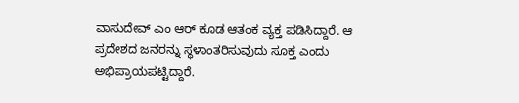ವಾಸುದೇವ್ ಎಂ ಆರ್ ಕೂಡ ಆತಂಕ ವ್ಯಕ್ತ ಪಡಿಸಿದ್ದಾರೆ. ಆ ಪ್ರದೇಶದ ಜನರನ್ನು ಸ್ಥಳಾಂತರಿಸುವುದು ಸೂಕ್ತ ಎಂದು ಅಭಿಪ್ರಾಯಪಟ್ಟಿದ್ದಾರೆ.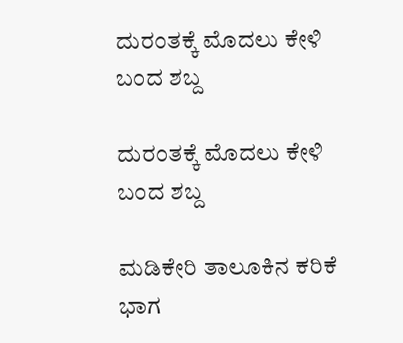ದುರಂತಕ್ಕೆ ಮೊದಲು ಕೇಳಿ ಬಂದ ಶಬ್ದ

ದುರಂತಕ್ಕೆ ಮೊದಲು ಕೇಳಿ ಬಂದ ಶಬ್ದ

ಮಡಿಕೇರಿ ತಾಲೂಕಿನ ಕರಿಕೆ ಭಾಗ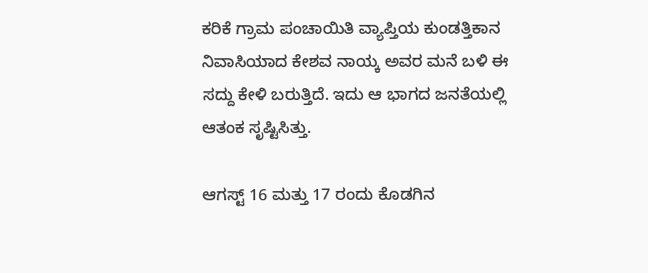ಕರಿಕೆ ಗ್ರಾಮ ಪಂಚಾಯಿತಿ ವ್ಯಾಪ್ತಿಯ ಕುಂಡತ್ತಿಕಾನ ನಿವಾಸಿಯಾದ ಕೇಶವ ನಾಯ್ಕ ಅವರ ಮನೆ ಬಳಿ ಈ ಸದ್ದು ಕೇಳಿ ಬರುತ್ತಿದೆ. ಇದು ಆ ಭಾಗದ ಜನತೆಯಲ್ಲಿ ಆತಂಕ ಸೃಷ್ಟಿಸಿತ್ತು.

ಆಗಸ್ಟ್ 16 ಮತ್ತು 17 ರಂದು ಕೊಡಗಿನ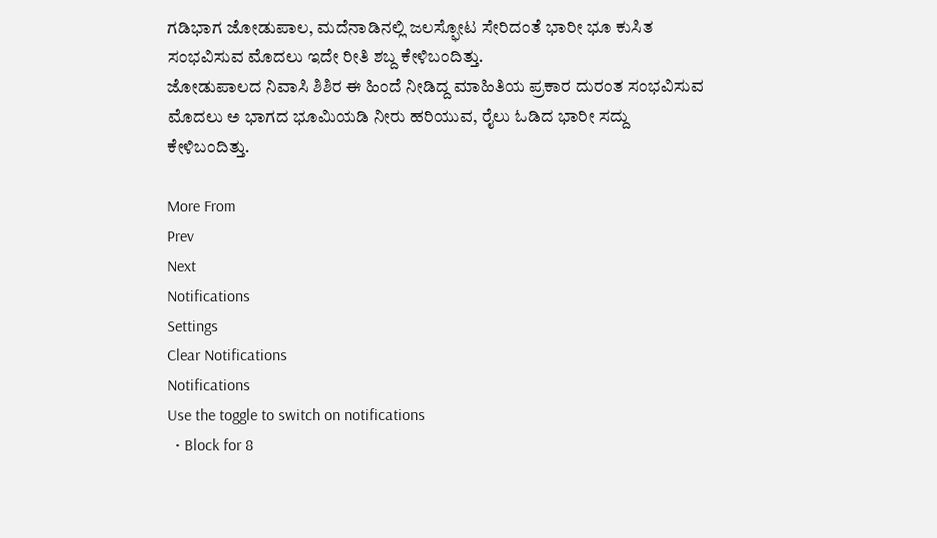ಗಡಿಭಾಗ ಜೋಡುಪಾಲ, ಮದೆನಾಡಿನಲ್ಲಿ ಜಲಸ್ಫೋಟ ಸೇರಿದಂತೆ ಭಾರೀ ಭೂ ಕುಸಿತ ಸಂಭವಿಸುವ ಮೊದಲು ಇದೇ ರೀತಿ ಶಬ್ದ ಕೇಳಿಬಂದಿತ್ತು.
ಜೋಡುಪಾಲದ ನಿವಾಸಿ ಶಿಶಿರ ಈ ಹಿಂದೆ ನೀಡಿದ್ದ ಮಾಹಿತಿಯ ಪ್ರಕಾರ ದುರಂತ ಸಂಭವಿಸುವ ಮೊದಲು ಅ ಭಾಗದ ಭೂಮಿಯಡಿ ನೀರು ಹರಿಯುವ, ರೈಲು ಓಡಿದ ಭಾರೀ ಸದ್ದು ಕೇಳಿಬಂದಿತ್ತು.

More From
Prev
Next
Notifications
Settings
Clear Notifications
Notifications
Use the toggle to switch on notifications
  • Block for 8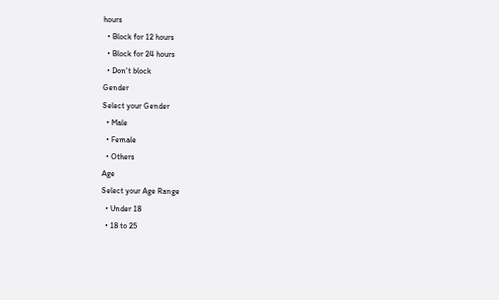hours
  • Block for 12 hours
  • Block for 24 hours
  • Don't block
Gender
Select your Gender
  • Male
  • Female
  • Others
Age
Select your Age Range
  • Under 18
  • 18 to 25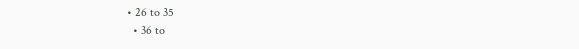• 26 to 35
  • 36 to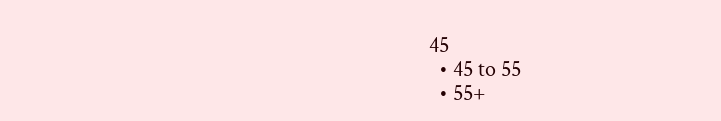45
  • 45 to 55
  • 55+